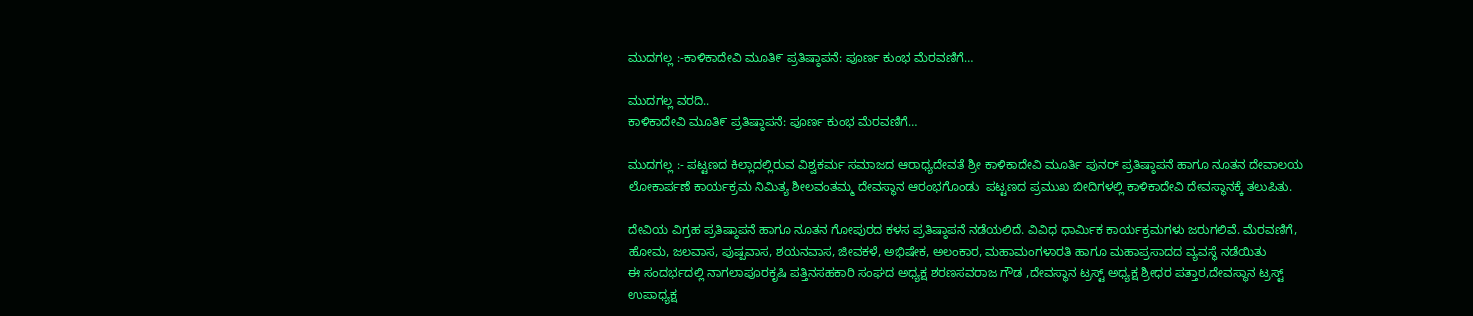ಮುದಗಲ್ಲ :-ಕಾಳಿಕಾದೇವಿ ಮೂತಿ೯ ಪ್ರತಿಷ್ಠಾಪನೆ: ಪೂರ್ಣ ಕುಂಭ ಮೆರವಣಿಗೆ…

ಮುದಗಲ್ಲ ವರದಿ..
ಕಾಳಿಕಾದೇವಿ ಮೂತಿ೯ ಪ್ರತಿಷ್ಠಾಪನೆ: ಪೂರ್ಣ ಕುಂಭ ಮೆರವಣಿಗೆ…

ಮುದಗಲ್ಲ :- ಪಟ್ಟಣದ ಕಿಲ್ಲಾದಲ್ಲಿರುವ ವಿಶ್ವಕರ್ಮ ಸಮಾಜದ ಆರಾಧ್ಯದೇವತೆ ಶ್ರೀ ಕಾಳಿಕಾದೇವಿ ಮೂರ್ತಿ ಪುನರ್ ಪ್ರತಿಷ್ಠಾಪನೆ ಹಾಗೂ ನೂತನ ದೇವಾಲಯ ಲೋಕಾರ್ಪಣೆ ಕಾರ್ಯಕ್ರಮ ನಿಮಿತ್ಯ ಶೀಲವಂತಮ್ಮ ದೇವಸ್ಥಾನ ಆರಂಭಗೊಂಡು  ಪಟ್ಟಣದ ಪ್ರಮುಖ ಬೀದಿಗಳಲ್ಲಿ ಕಾಳಿಕಾದೇವಿ ದೇವಸ್ಥಾನಕ್ಕೆ ತಲುಪಿತು.

ದೇವಿಯ ವಿಗ್ರಹ ಪ್ರತಿಷ್ಠಾಪನೆ ಹಾಗೂ ನೂತನ ಗೋಪುರದ ಕಳಸ ಪ್ರತಿಷ್ಠಾಪನೆ ನಡೆಯಲಿದೆ. ವಿವಿಧ ಧಾರ್ಮಿಕ ಕಾರ್ಯಕ್ರಮಗಳು ಜರುಗಲಿವೆ. ಮೆರವಣಿಗೆ, ಹೋಮ, ಜಲವಾಸ, ಪುಷ್ಪವಾಸ, ಶಯನವಾಸ, ಜೀವಕಳೆ, ಅಭಿಷೇಕ, ಅಲಂಕಾರ, ಮಹಾಮಂಗಳಾರತಿ ಹಾಗೂ ಮಹಾಪ್ರಸಾದದ ವ್ಯವಸ್ಥೆ ನಡೆಯಿತು
ಈ ಸಂದರ್ಭದಲ್ಲಿ ನಾಗಲಾಪೂರಕೃಷಿ ಪತ್ತಿನಸಹಕಾರಿ ಸಂಘದ ಅಧ್ಯಕ್ಷ ಶರಣಸವರಾಜ ಗೌಡ ,ದೇವಸ್ಥಾನ ಟ್ರಸ್ಟ್ ಅಧ್ಯಕ್ಷ ಶ್ರೀಧರ ಪತ್ತಾರ,ದೇವಸ್ಥಾನ ಟ್ರಸ್ಟ್ ಉಪಾಧ್ಯಕ್ಷ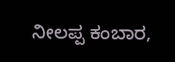ನೀಲಪ್ಪ ಕಂಬಾರ,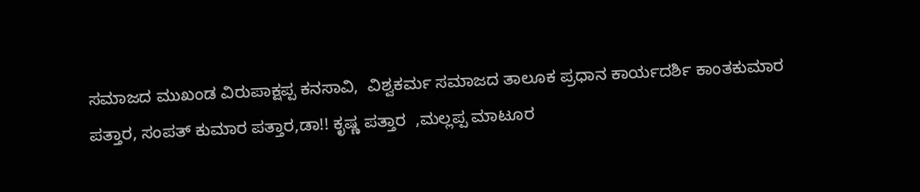ಸಮಾಜದ ಮುಖಂಡ ವಿರುಪಾಕ್ಷಪ್ಪ ಕನಸಾವಿ,  ವಿಶ್ವಕರ್ಮ ಸಮಾಜದ ತಾಲೂಕ ಪ್ರಧಾನ ಕಾರ್ಯದರ್ಶಿ ಕಾಂತಕುಮಾರ ಪತ್ತಾರ, ಸಂಪತ್ ಕುಮಾರ ಪತ್ತಾರ,ಡಾ!! ಕೃಷ್ಣ ಪತ್ತಾರ  ,ಮಲ್ಲಪ್ಪ ಮಾಟೂರ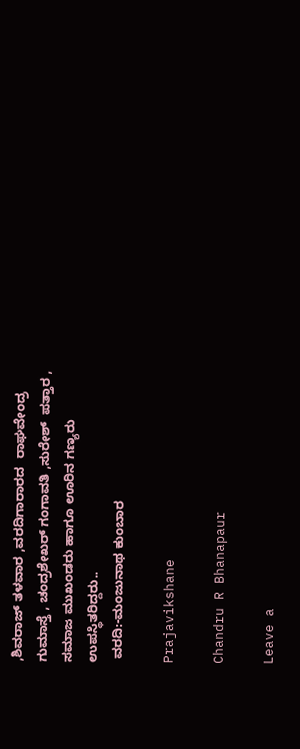,ಶಿವರಾಜ್ ತಳವಾರ ,ವರದಿಗಾರಾರದ  ರಾಘವೇಂದ್ರ ಗುಮಾಸ್ತೆ , ಚಂದ್ರಶೇಖರ್ ಗಂಗಾವತಿ ,ಸುರೇಶ್  ಪತ್ತಾರ , ಸಮಾಜ ಮುಖಂಡರು ಹಾಗೂ ಊರಿನ ಗಣ್ಯರು ಉಪಸ್ಥಿತರಿದ್ದರು..
 ವರದಿ:-ಮಂಜುನಾಥ ಕುಂಬಾರ

Prajavikshane

Chandru R Bhanapaur

Leave a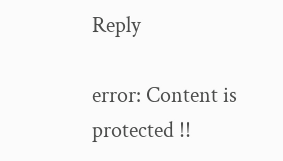Reply

error: Content is protected !!